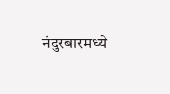नंदुरबारमध्ये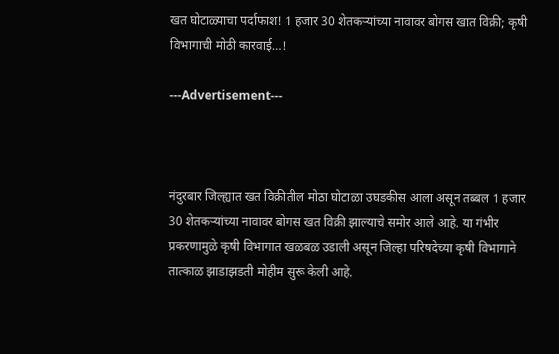खत घोटाळ्याचा पर्दाफाश! 1 हजार 30 शेतकऱ्यांच्या नावावर बोगस खात विक्री; कृषी विभागाची मोठी कारवाई…!

---Advertisement---



नंदुरबार जिल्ह्यात खत विक्रीतील मोठा घोटाळा उघडकीस आला असून तब्बल 1 हजार 30 शेतकऱ्यांच्या नावावर बोगस खत विक्री झाल्याचे समोर आले आहे. या गंभीर प्रकरणामुळे कृषी विभागात खळबळ उडाली असून जिल्हा परिषदेच्या कृषी विभागाने तात्काळ झाडाझडती मोहीम सुरू केली आहे.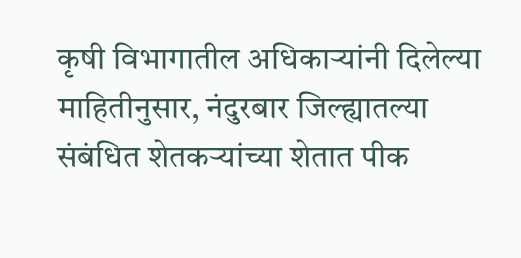कृषी विभागातील अधिकाऱ्यांनी दिलेल्या माहितीनुसार, नंदुरबार जिल्ह्यातल्या संबंधित शेतकऱ्यांच्या शेतात पीक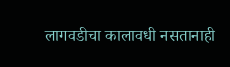लागवडीचा कालावधी नसतानाही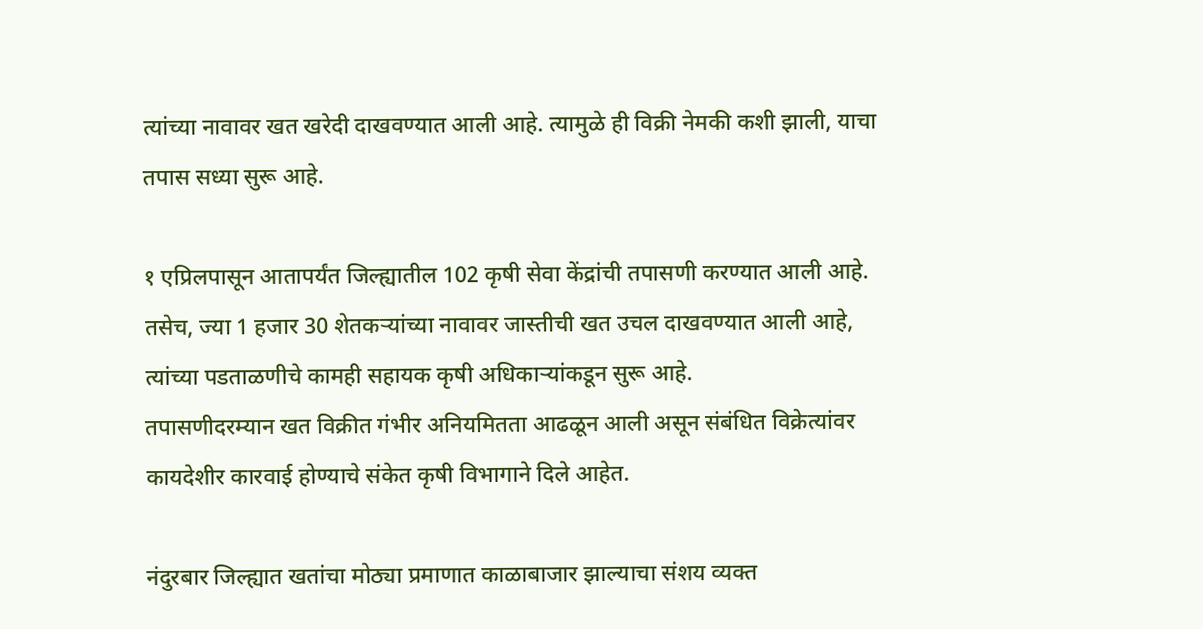त्यांच्या नावावर खत खरेदी दाखवण्यात आली आहे. त्यामुळे ही विक्री नेमकी कशी झाली, याचा तपास सध्या सुरू आहे.

१ एप्रिलपासून आतापर्यंत जिल्ह्यातील 102 कृषी सेवा केंद्रांची तपासणी करण्यात आली आहे. तसेच, ज्या 1 हजार 30 शेतकऱ्यांच्या नावावर जास्तीची खत उचल दाखवण्यात आली आहे, त्यांच्या पडताळणीचे कामही सहायक कृषी अधिकाऱ्यांकडून सुरू आहे.
तपासणीदरम्यान खत विक्रीत गंभीर अनियमितता आढळून आली असून संबंधित विक्रेत्यांवर कायदेशीर कारवाई होण्याचे संकेत कृषी विभागाने दिले आहेत.

नंदुरबार जिल्ह्यात खतांचा मोठ्या प्रमाणात काळाबाजार झाल्याचा संशय व्यक्त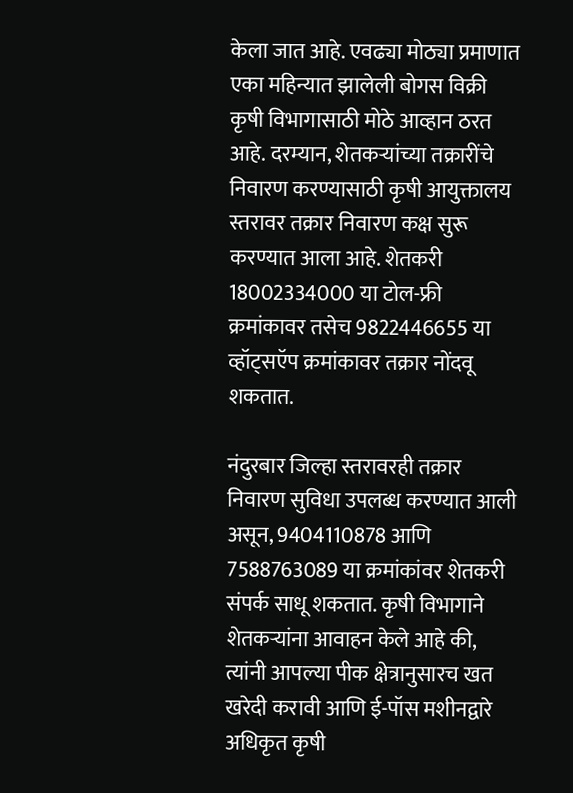केला जात आहे. एवढ्या मोठ्या प्रमाणात एका महिन्यात झालेली बोगस विक्री कृषी विभागासाठी मोठे आव्हान ठरत आहे. दरम्यान, शेतकऱ्यांच्या तक्रारींचे निवारण करण्यासाठी कृषी आयुक्तालय स्तरावर तक्रार निवारण कक्ष सुरू करण्यात आला आहे. शेतकरी 18002334000 या टोल-फ्री क्रमांकावर तसेच 9822446655 या व्हॉट्सऍप क्रमांकावर तक्रार नोंदवू शकतात.

नंदुरबार जिल्हा स्तरावरही तक्रार निवारण सुविधा उपलब्ध करण्यात आली असून, 9404110878 आणि 7588763089 या क्रमांकांवर शेतकरी संपर्क साधू शकतात. कृषी विभागाने शेतकऱ्यांना आवाहन केले आहे की, त्यांनी आपल्या पीक क्षेत्रानुसारच खत खरेदी करावी आणि ई-पॉस मशीनद्वारे अधिकृत कृषी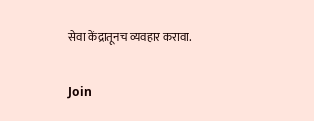सेवा केंद्रातूनच व्यवहार करावा.

Join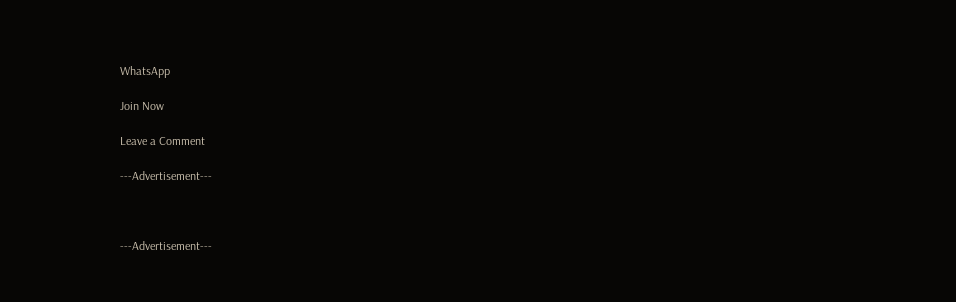WhatsApp

Join Now

Leave a Comment

---Advertisement---



---Advertisement---